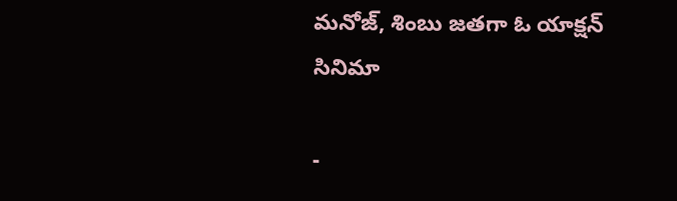మనోజ్‌, శింబు జతగా ఓ యాక్షన్‌ సినిమా

-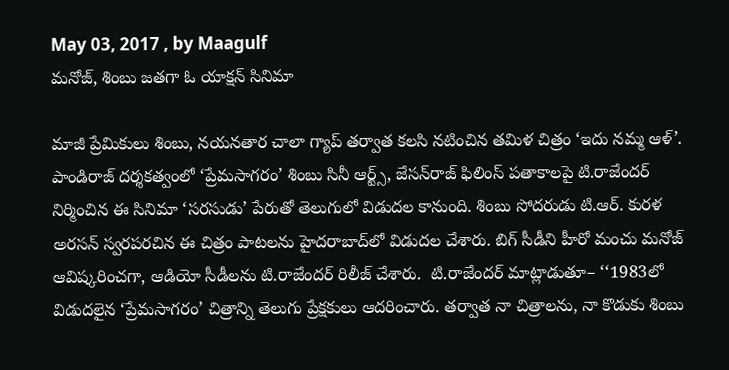May 03, 2017 , by Maagulf
మనోజ్‌, శింబు జతగా ఓ యాక్షన్‌ సినిమా

మాజీ ప్రేమికులు శింబు, నయనతార చాలా గ్యాప్‌ తర్వాత కలసి నటించిన తమిళ చిత్రం ‘ఇదు నమ్మ ఆళ్‌’. పాండిరాజ్‌ దర్శకత్వంలో ‘ప్రేమసాగరం’ శింబు సినీ ఆర్ట్స్, జేసన్‌రాజ్‌ ఫిలింస్‌ పతాకాలపై టి.రాజేందర్‌ నిర్మించిన ఈ సినిమా ‘సరసుడు’ పేరుతో తెలుగులో విడుదల కానుంది. శింబు సోదరుడు టి.ఆర్‌. కురళ అరసన్‌ స్వరపరచిన ఈ చిత్రం పాటలను హైదరాబాద్‌లో విడుదల చేశారు. బిగ్‌ సీడీని హీరో మంచు మనోజ్‌ ఆవిష్కరించగా, ఆడియో సీడీలను టి.రాజేందర్‌ రిలీజ్‌ చేశారు.  టి.రాజేందర్‌ మాట్లాడుతూ– ‘‘1983లో విడుదలైన ‘ప్రేమసాగరం’ చిత్రాన్ని తెలుగు ప్రేక్షకులు ఆదరించారు. తర్వాత నా చిత్రాలను, నా కొడుకు శింబు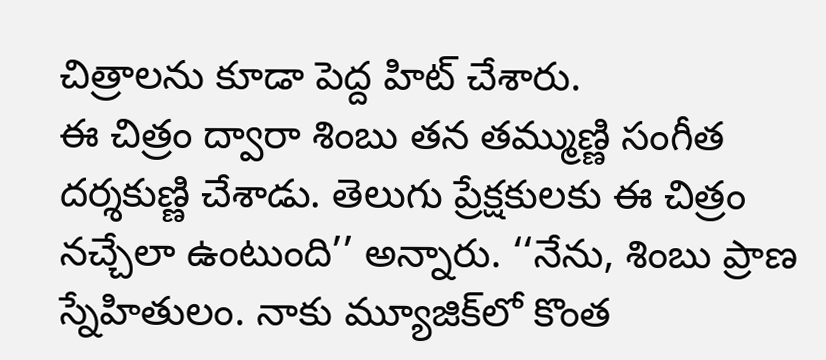చిత్రాలను కూడా పెద్ద హిట్‌ చేశారు.
ఈ చిత్రం ద్వారా శింబు తన తమ్ముణ్ణి సంగీత దర్శకుణ్ణి చేశాడు. తెలుగు ప్రేక్షకులకు ఈ చిత్రం నచ్చేలా ఉంటుంది’’ అన్నారు. ‘‘నేను, శింబు ప్రాణ స్నేహితులం. నాకు మ్యూజిక్‌లో కొంత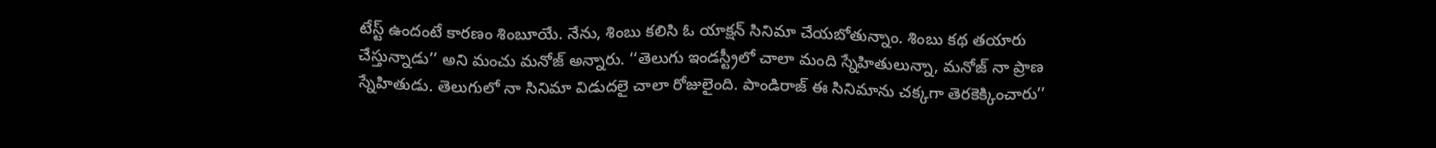టేస్ట్‌ ఉందంటే కారణం శింబూయే. నేను, శింబు కలిసి ఓ యాక్షన్‌ సినిమా చేయబోతున్నాం. శింబు కథ తయారు చేస్తున్నాడు’’ అని మంచు మనోజ్‌ అన్నారు. ‘‘తెలుగు ఇండస్ట్రీలో చాలా మంది స్నేహితులున్నా, మనోజ్‌ నా ప్రాణ స్నేహితుడు. తెలుగులో నా సినిమా విడుదలై చాలా రోజులైంది. పాండిరాజ్‌ ఈ సినిమాను చక్కగా తెరకెక్కించారు’’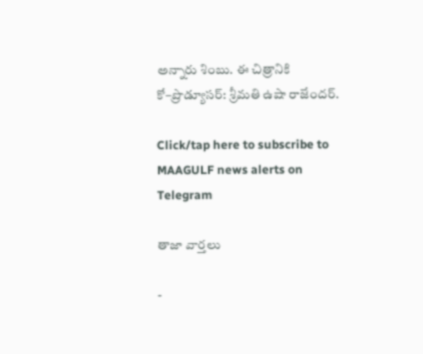అన్నారు శింబు. ఈ చిత్రానికి కో–ప్రొడ్యూసర్‌: శ్రీమతి ఉషా రాజేందర్‌.

Click/tap here to subscribe to MAAGULF news alerts on Telegram

తాజా వార్తలు

-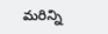మరిన్ని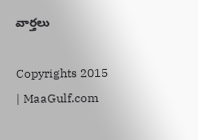వార్తలు

Copyrights 2015 | MaaGulf.com